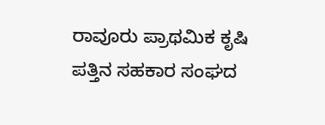ರಾವೂರು ಪ್ರಾಥಮಿಕ ಕೃಷಿ ಪತ್ತಿನ ಸಹಕಾರ ಸಂಘದ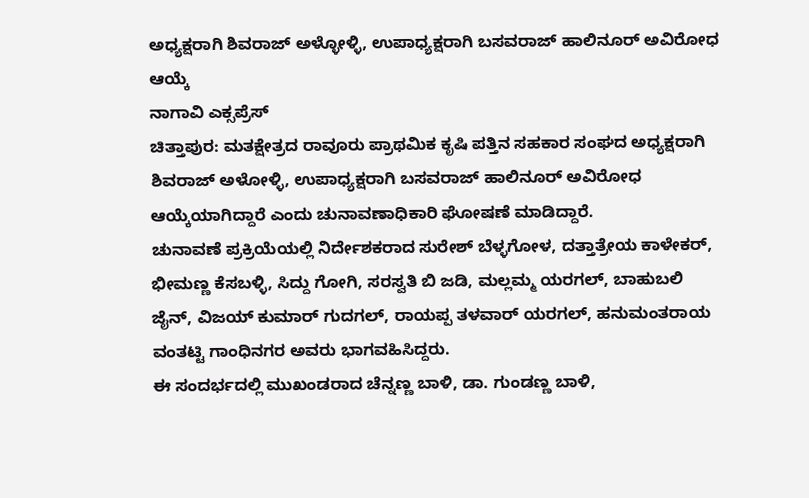ಅಧ್ಯಕ್ಷರಾಗಿ ಶಿವರಾಜ್ ಅಳ್ಳೋಳ್ಳಿ, ಉಪಾಧ್ಯಕ್ಷರಾಗಿ ಬಸವರಾಜ್ ಹಾಲಿನೂರ್ ಅವಿರೋಧ ಆಯ್ಕೆ
ನಾಗಾವಿ ಎಕ್ಸಪ್ರೆಸ್
ಚಿತ್ತಾಪುರ: ಮತಕ್ಷೇತ್ರದ ರಾವೂರು ಪ್ರಾಥಮಿಕ ಕೃಷಿ ಪತ್ತಿನ ಸಹಕಾರ ಸಂಘದ ಅಧ್ಯಕ್ಷರಾಗಿ ಶಿವರಾಜ್ ಅಳೋಳ್ಳಿ, ಉಪಾಧ್ಯಕ್ಷರಾಗಿ ಬಸವರಾಜ್ ಹಾಲಿನೂರ್ ಅವಿರೋಧ ಆಯ್ಕೆಯಾಗಿದ್ದಾರೆ ಎಂದು ಚುನಾವಣಾಧಿಕಾರಿ ಘೋಷಣೆ ಮಾಡಿದ್ದಾರೆ.
ಚುನಾವಣೆ ಪ್ರಕ್ರಿಯೆಯಲ್ಲಿ ನಿರ್ದೇಶಕರಾದ ಸುರೇಶ್ ಬೆಳ್ಳಗೋಳ, ದತ್ತಾತ್ರೇಯ ಕಾಳೇಕರ್, ಭೀಮಣ್ಣ ಕೆಸಬಳ್ಳಿ, ಸಿದ್ದು ಗೋಗಿ, ಸರಸ್ವತಿ ಬಿ ಜಡಿ, ಮಲ್ಲಮ್ಮ ಯರಗಲ್, ಬಾಹುಬಲಿ ಜೈನ್, ವಿಜಯ್ ಕುಮಾರ್ ಗುದಗಲ್, ರಾಯಪ್ಪ ತಳವಾರ್ ಯರಗಲ್, ಹನುಮಂತರಾಯ ವಂತಟ್ಟಿ ಗಾಂಧಿನಗರ ಅವರು ಭಾಗವಹಿಸಿದ್ದರು.
ಈ ಸಂದರ್ಭದಲ್ಲಿ ಮುಖಂಡರಾದ ಚೆನ್ನಣ್ಣ ಬಾಳಿ, ಡಾ. ಗುಂಡಣ್ಣ ಬಾಳಿ,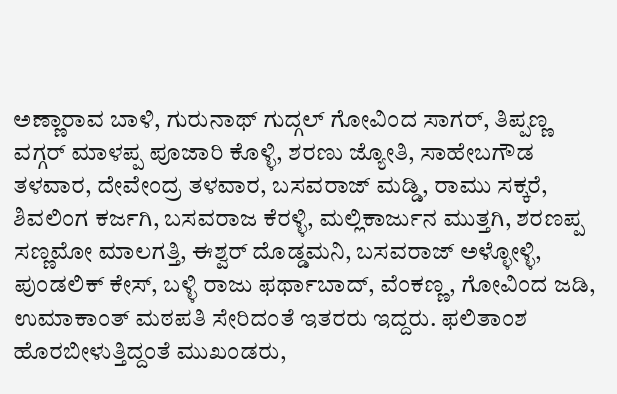ಅಣ್ಣಾರಾವ ಬಾಳಿ, ಗುರುನಾಥ್ ಗುದ್ಗಲ್ ಗೋವಿಂದ ಸಾಗರ್, ತಿಪ್ಪಣ್ಣ ವಗ್ಗರ್ ಮಾಳಪ್ಪ ಪೂಜಾರಿ ಕೊಳ್ಳಿ, ಶರಣು ಜ್ಯೋತಿ, ಸಾಹೇಬಗೌಡ ತಳವಾರ, ದೇವೇಂದ್ರ ತಳವಾರ, ಬಸವರಾಜ್ ಮಡ್ಡಿ, ರಾಮು ಸಕ್ಕರೆ, ಶಿವಲಿಂಗ ಕರ್ಜಗಿ, ಬಸವರಾಜ ಕೆರಳ್ಳಿ, ಮಲ್ಲಿಕಾರ್ಜುನ ಮುತ್ತಗಿ, ಶರಣಪ್ಪ ಸಣ್ಣಮೋ ಮಾಲಗತ್ತಿ, ಈಶ್ವರ್ ದೊಡ್ಡಮನಿ, ಬಸವರಾಜ್ ಅಳ್ಳೋಳ್ಳಿ, ಪುಂಡಲಿಕ್ ಕೇಸ್, ಬಳ್ಳಿ ರಾಜು ಫರ್ಥಾಬಾದ್, ವೆಂಕಣ್ಣ, ಗೋವಿಂದ ಜಡಿ, ಉಮಾಕಾಂತ್ ಮಠಪತಿ ಸೇರಿದಂತೆ ಇತರರು ಇದ್ದರು. ಫಲಿತಾಂಶ ಹೊರಬೀಳುತ್ತಿದ್ದಂತೆ ಮುಖಂಡರು,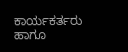ಕಾರ್ಯಕರ್ತರು ಹಾಗೂ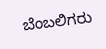ಬೆಂಬಲಿಗರು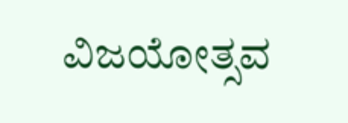ವಿಜಯೋತ್ಸವ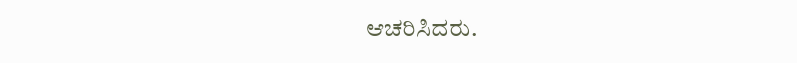ಆಚರಿಸಿದರು.